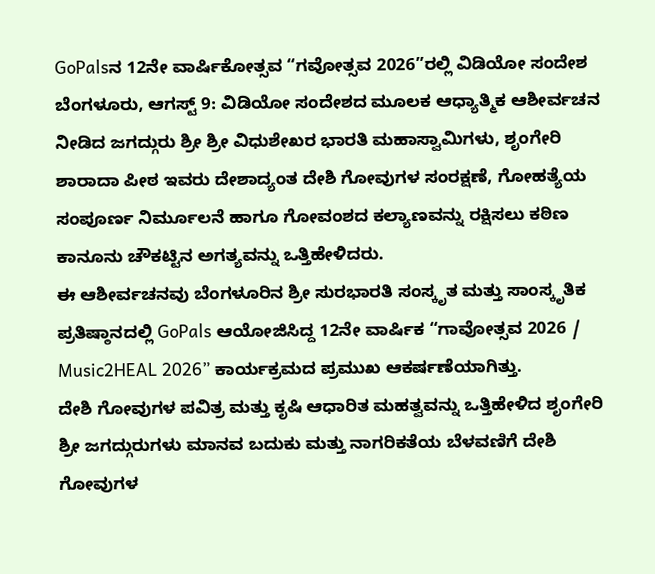GoPalsನ 12ನೇ ವಾರ್ಷಿಕೋತ್ಸವ “ಗವೋತ್ಸವ 2026”ರಲ್ಲಿ ವಿಡಿಯೋ ಸಂದೇಶ
ಬೆಂಗಳೂರು, ಆಗಸ್ಟ್ 9: ವಿಡಿಯೋ ಸಂದೇಶದ ಮೂಲಕ ಆಧ್ಯಾತ್ಮಿಕ ಆಶೀರ್ವಚನ ನೀಡಿದ ಜಗದ್ಗುರು ಶ್ರೀ ಶ್ರೀ ವಿಧುಶೇಖರ ಭಾರತಿ ಮಹಾಸ್ವಾಮಿಗಳು, ಶೃಂಗೇರಿ ಶಾರಾದಾ ಪೀಠ ಇವರು ದೇಶಾದ್ಯಂತ ದೇಶಿ ಗೋವುಗಳ ಸಂರಕ್ಷಣೆ, ಗೋಹತ್ಯೆಯ ಸಂಪೂರ್ಣ ನಿರ್ಮೂಲನೆ ಹಾಗೂ ಗೋವಂಶದ ಕಲ್ಯಾಣವನ್ನು ರಕ್ಷಿಸಲು ಕಠಿಣ ಕಾನೂನು ಚೌಕಟ್ಟಿನ ಅಗತ್ಯವನ್ನು ಒತ್ತಿಹೇಳಿದರು.
ಈ ಆಶೀರ್ವಚನವು ಬೆಂಗಳೂರಿನ ಶ್ರೀ ಸುರಭಾರತಿ ಸಂಸ್ಕೃತ ಮತ್ತು ಸಾಂಸ್ಕೃತಿಕ ಪ್ರತಿಷ್ಠಾನದಲ್ಲಿ GoPals ಆಯೋಜಿಸಿದ್ದ 12ನೇ ವಾರ್ಷಿಕ “ಗಾವೋತ್ಸವ 2026 / Music2HEAL 2026” ಕಾರ್ಯಕ್ರಮದ ಪ್ರಮುಖ ಆಕರ್ಷಣೆಯಾಗಿತ್ತು.
ದೇಶಿ ಗೋವುಗಳ ಪವಿತ್ರ ಮತ್ತು ಕೃಷಿ ಆಧಾರಿತ ಮಹತ್ವವನ್ನು ಒತ್ತಿಹೇಳಿದ ಶೃಂಗೇರಿ ಶ್ರೀ ಜಗದ್ಗುರುಗಳು ಮಾನವ ಬದುಕು ಮತ್ತು ನಾಗರಿಕತೆಯ ಬೆಳವಣಿಗೆ ದೇಶಿ ಗೋವುಗಳ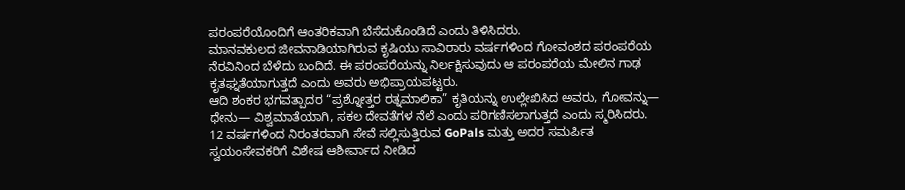ಪರಂಪರೆಯೊಂದಿಗೆ ಆಂತರಿಕವಾಗಿ ಬೆಸೆದುಕೊಂಡಿದೆ ಎಂದು ತಿಳಿಸಿದರು.
ಮಾನವಕುಲದ ಜೀವನಾಡಿಯಾಗಿರುವ ಕೃಷಿಯು ಸಾವಿರಾರು ವರ್ಷಗಳಿಂದ ಗೋವಂಶದ ಪರಂಪರೆಯ ನೆರವಿನಿಂದ ಬೆಳೆದು ಬಂದಿದೆ. ಈ ಪರಂಪರೆಯನ್ನು ನಿರ್ಲಕ್ಷಿಸುವುದು ಆ ಪರಂಪರೆಯ ಮೇಲಿನ ಗಾಢ ಕೃತಘ್ನತೆಯಾಗುತ್ತದೆ ಎಂದು ಅವರು ಅಭಿಪ್ರಾಯಪಟ್ಟರು.
ಆದಿ ಶಂಕರ ಭಗವತ್ಪಾದರ “ಪ್ರಶ್ನೋತ್ತರ ರತ್ನಮಾಲಿಕಾ” ಕೃತಿಯನ್ನು ಉಲ್ಲೇಖಿಸಿದ ಅವರು, ಗೋವನ್ನು— ಧೇನು— ವಿಶ್ವಮಾತೆಯಾಗಿ, ಸಕಲ ದೇವತೆಗಳ ನೆಲೆ ಎಂದು ಪರಿಗಣಿಸಲಾಗುತ್ತದೆ ಎಂದು ಸ್ಮರಿಸಿದರು.
12 ವರ್ಷಗಳಿಂದ ನಿರಂತರವಾಗಿ ಸೇವೆ ಸಲ್ಲಿಸುತ್ತಿರುವ GoPals ಮತ್ತು ಅದರ ಸಮರ್ಪಿತ ಸ್ವಯಂಸೇವಕರಿಗೆ ವಿಶೇಷ ಆಶೀರ್ವಾದ ನೀಡಿದ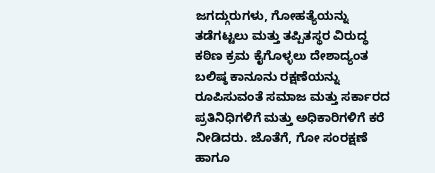ಜಗದ್ಗುರುಗಳು, ಗೋಹತ್ಯೆಯನ್ನು ತಡೆಗಟ್ಟಲು ಮತ್ತು ತಪ್ಪಿತಸ್ಥರ ವಿರುದ್ಧ ಕಠಿಣ ಕ್ರಮ ಕೈಗೊಳ್ಳಲು ದೇಶಾದ್ಯಂತ ಬಲಿಷ್ಠ ಕಾನೂನು ರಕ್ಷಣೆಯನ್ನು ರೂಪಿಸುವಂತೆ ಸಮಾಜ ಮತ್ತು ಸರ್ಕಾರದ ಪ್ರತಿನಿಧಿಗಳಿಗೆ ಮತ್ತು ಅಧಿಕಾರಿಗಳಿಗೆ ಕರೆ ನೀಡಿದರು. ಜೊತೆಗೆ, ಗೋ ಸಂರಕ್ಷಣೆ ಹಾಗೂ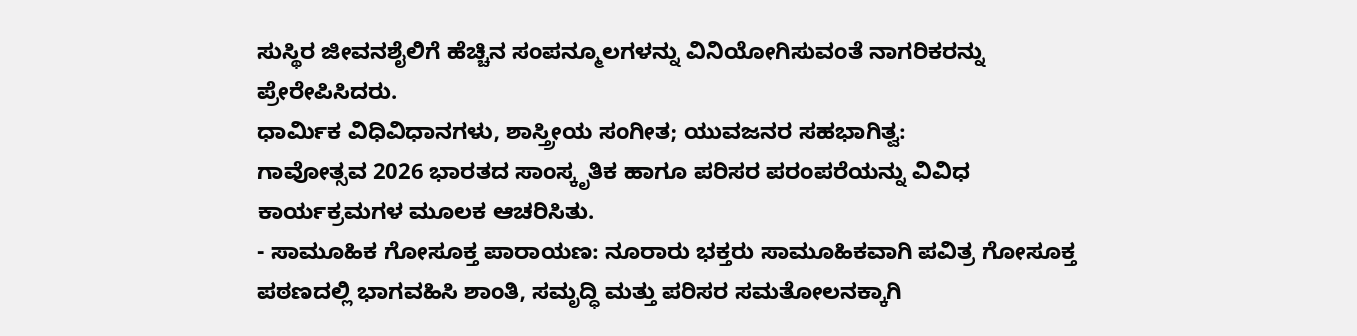ಸುಸ್ಥಿರ ಜೀವನಶೈಲಿಗೆ ಹೆಚ್ಚಿನ ಸಂಪನ್ಮೂಲಗಳನ್ನು ವಿನಿಯೋಗಿಸುವಂತೆ ನಾಗರಿಕರನ್ನು ಪ್ರೇರೇಪಿಸಿದರು.
ಧಾರ್ಮಿಕ ವಿಧಿವಿಧಾನಗಳು, ಶಾಸ್ತ್ರೀಯ ಸಂಗೀತ; ಯುವಜನರ ಸಹಭಾಗಿತ್ವ:
ಗಾವೋತ್ಸವ 2026 ಭಾರತದ ಸಾಂಸ್ಕೃತಿಕ ಹಾಗೂ ಪರಿಸರ ಪರಂಪರೆಯನ್ನು ವಿವಿಧ ಕಾರ್ಯಕ್ರಮಗಳ ಮೂಲಕ ಆಚರಿಸಿತು.
- ಸಾಮೂಹಿಕ ಗೋಸೂಕ್ತ ಪಾರಾಯಣ: ನೂರಾರು ಭಕ್ತರು ಸಾಮೂಹಿಕವಾಗಿ ಪವಿತ್ರ ಗೋಸೂಕ್ತ ಪಠಣದಲ್ಲಿ ಭಾಗವಹಿಸಿ ಶಾಂತಿ, ಸಮೃದ್ಧಿ ಮತ್ತು ಪರಿಸರ ಸಮತೋಲನಕ್ಕಾಗಿ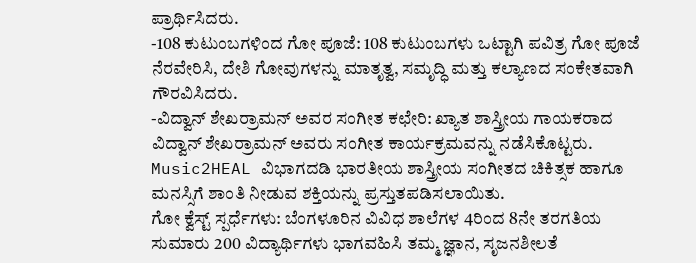ಪ್ರಾರ್ಥಿಸಿದರು.
-108 ಕುಟುಂಬಗಳಿಂದ ಗೋ ಪೂಜೆ: 108 ಕುಟುಂಬಗಳು ಒಟ್ಟಾಗಿ ಪವಿತ್ರ ಗೋ ಪೂಜೆ ನೆರವೇರಿಸಿ, ದೇಶಿ ಗೋವುಗಳನ್ನು ಮಾತೃತ್ವ, ಸಮೃದ್ಧಿ ಮತ್ತು ಕಲ್ಯಾಣದ ಸಂಕೇತವಾಗಿ ಗೌರವಿಸಿದರು.
-ವಿದ್ವಾನ್ ಶೇಖರ್ರಾಮನ್ ಅವರ ಸಂಗೀತ ಕಛೇರಿ: ಖ್ಯಾತ ಶಾಸ್ತ್ರೀಯ ಗಾಯಕರಾದ ವಿದ್ವಾನ್ ಶೇಖರ್ರಾಮನ್ ಅವರು ಸಂಗೀತ ಕಾರ್ಯಕ್ರಮವನ್ನು ನಡೆಸಿಕೊಟ್ಟರು.
Music2HEAL ವಿಭಾಗದಡಿ ಭಾರತೀಯ ಶಾಸ್ತ್ರೀಯ ಸಂಗೀತದ ಚಿಕಿತ್ಸಕ ಹಾಗೂ ಮನಸ್ಸಿಗೆ ಶಾಂತಿ ನೀಡುವ ಶಕ್ತಿಯನ್ನು ಪ್ರಸ್ತುತಪಡಿಸಲಾಯಿತು.
ಗೋ ಕ್ವೆಸ್ಟ್ ಸ್ಪರ್ಧೆಗಳು: ಬೆಂಗಳೂರಿನ ವಿವಿಧ ಶಾಲೆಗಳ 4ರಿಂದ 8ನೇ ತರಗತಿಯ ಸುಮಾರು 200 ವಿದ್ಯಾರ್ಥಿಗಳು ಭಾಗವಹಿಸಿ ತಮ್ಮ ಜ್ಞಾನ, ಸೃಜನಶೀಲತೆ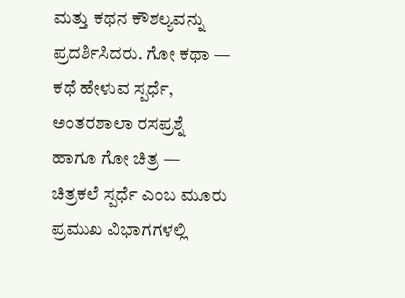ಮತ್ತು ಕಥನ ಕೌಶಲ್ಯವನ್ನು ಪ್ರದರ್ಶಿಸಿದರು. ಗೋ ಕಥಾ — ಕಥೆ ಹೇಳುವ ಸ್ಪರ್ಧೆ, ಅಂತರಶಾಲಾ ರಸಪ್ರಶ್ನೆ ಹಾಗೂ ಗೋ ಚಿತ್ರ — ಚಿತ್ರಕಲೆ ಸ್ಪರ್ಧೆ ಎಂಬ ಮೂರು ಪ್ರಮುಖ ವಿಭಾಗಗಳಲ್ಲಿ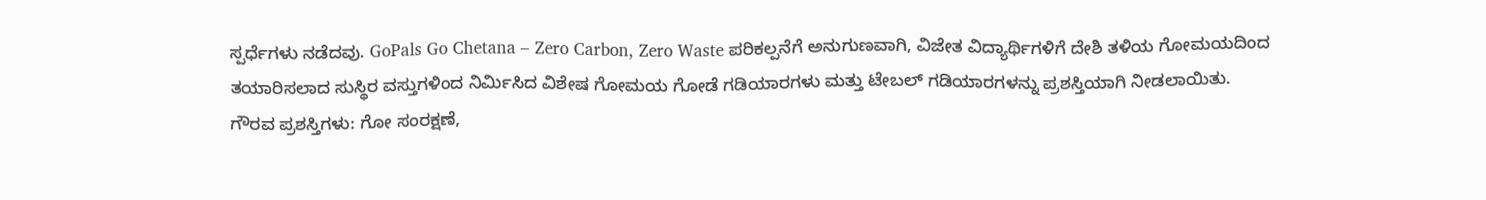ಸ್ಪರ್ಧೆಗಳು ನಡೆದವು. GoPals Go Chetana – Zero Carbon, Zero Waste ಪರಿಕಲ್ಪನೆಗೆ ಅನುಗುಣವಾಗಿ, ವಿಜೇತ ವಿದ್ಯಾರ್ಥಿಗಳಿಗೆ ದೇಶಿ ತಳಿಯ ಗೋಮಯದಿಂದ ತಯಾರಿಸಲಾದ ಸುಸ್ಥಿರ ವಸ್ತುಗಳಿಂದ ನಿರ್ಮಿಸಿದ ವಿಶೇಷ ಗೋಮಯ ಗೋಡೆ ಗಡಿಯಾರಗಳು ಮತ್ತು ಟೇಬಲ್ ಗಡಿಯಾರಗಳನ್ನು ಪ್ರಶಸ್ತಿಯಾಗಿ ನೀಡಲಾಯಿತು.
ಗೌರವ ಪ್ರಶಸ್ತಿಗಳು: ಗೋ ಸಂರಕ್ಷಣೆ,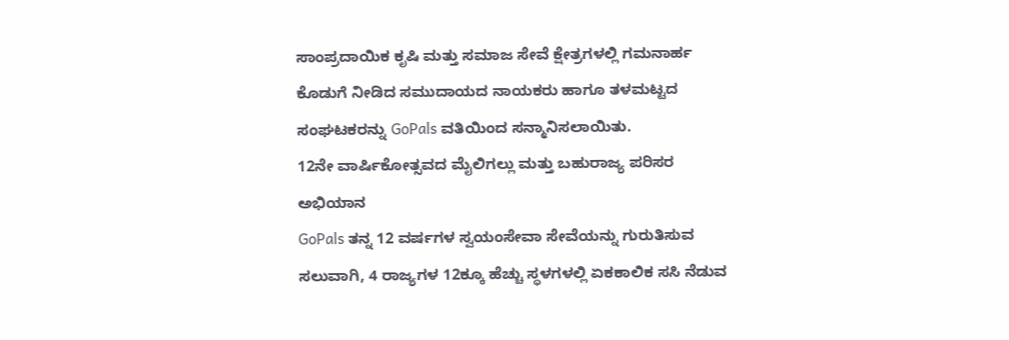ಸಾಂಪ್ರದಾಯಿಕ ಕೃಷಿ ಮತ್ತು ಸಮಾಜ ಸೇವೆ ಕ್ಷೇತ್ರಗಳಲ್ಲಿ ಗಮನಾರ್ಹ ಕೊಡುಗೆ ನೀಡಿದ ಸಮುದಾಯದ ನಾಯಕರು ಹಾಗೂ ತಳಮಟ್ಟದ ಸಂಘಟಕರನ್ನು GoPals ವತಿಯಿಂದ ಸನ್ಮಾನಿಸಲಾಯಿತು.
12ನೇ ವಾರ್ಷಿಕೋತ್ಸವದ ಮೈಲಿಗಲ್ಲು ಮತ್ತು ಬಹುರಾಜ್ಯ ಪರಿಸರ ಅಭಿಯಾನ
GoPals ತನ್ನ 12 ವರ್ಷಗಳ ಸ್ವಯಂಸೇವಾ ಸೇವೆಯನ್ನು ಗುರುತಿಸುವ ಸಲುವಾಗಿ, 4 ರಾಜ್ಯಗಳ 12ಕ್ಕೂ ಹೆಚ್ಚು ಸ್ಥಳಗಳಲ್ಲಿ ಏಕಕಾಲಿಕ ಸಸಿ ನೆಡುವ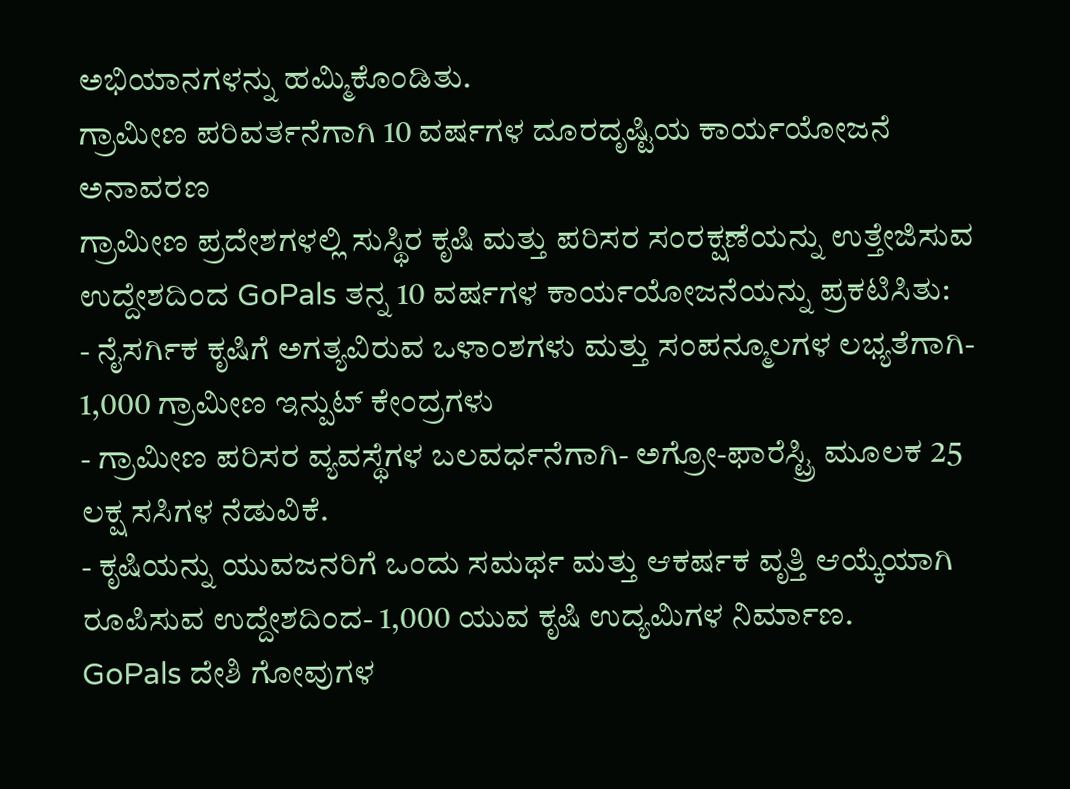ಅಭಿಯಾನಗಳನ್ನು ಹಮ್ಮಿಕೊಂಡಿತು.
ಗ್ರಾಮೀಣ ಪರಿವರ್ತನೆಗಾಗಿ 10 ವರ್ಷಗಳ ದೂರದೃಷ್ಟಿಯ ಕಾರ್ಯಯೋಜನೆ ಅನಾವರಣ
ಗ್ರಾಮೀಣ ಪ್ರದೇಶಗಳಲ್ಲಿ ಸುಸ್ಥಿರ ಕೃಷಿ ಮತ್ತು ಪರಿಸರ ಸಂರಕ್ಷಣೆಯನ್ನು ಉತ್ತೇಜಿಸುವ ಉದ್ದೇಶದಿಂದ GoPals ತನ್ನ 10 ವರ್ಷಗಳ ಕಾರ್ಯಯೋಜನೆಯನ್ನು ಪ್ರಕಟಿಸಿತು:
- ನೈಸರ್ಗಿಕ ಕೃಷಿಗೆ ಅಗತ್ಯವಿರುವ ಒಳಾಂಶಗಳು ಮತ್ತು ಸಂಪನ್ಮೂಲಗಳ ಲಭ್ಯತೆಗಾಗಿ- 1,000 ಗ್ರಾಮೀಣ ಇನ್ಪುಟ್ ಕೇಂದ್ರಗಳು
- ಗ್ರಾಮೀಣ ಪರಿಸರ ವ್ಯವಸ್ಥೆಗಳ ಬಲವರ್ಧನೆಗಾಗಿ- ಅಗ್ರೋ-ಫಾರೆಸ್ಟ್ರಿ ಮೂಲಕ 25 ಲಕ್ಷ ಸಸಿಗಳ ನೆಡುವಿಕೆ.
- ಕೃಷಿಯನ್ನು ಯುವಜನರಿಗೆ ಒಂದು ಸಮರ್ಥ ಮತ್ತು ಆಕರ್ಷಕ ವೃತ್ತಿ ಆಯ್ಕೆಯಾಗಿ ರೂಪಿಸುವ ಉದ್ದೇಶದಿಂದ- 1,000 ಯುವ ಕೃಷಿ ಉದ್ಯಮಿಗಳ ನಿರ್ಮಾಣ.
GoPals ದೇಶಿ ಗೋವುಗಳ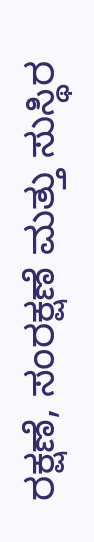ರಕ್ಷಣೆ, ಸಂರಕ್ಷಣೆ ಮತ್ತು ಸುಸ್ಥಿರ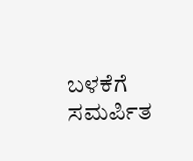ಬಳಕೆಗೆ ಸಮರ್ಪಿತ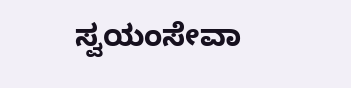ಸ್ವಯಂಸೇವಾ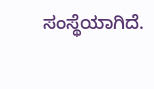ಸಂಸ್ಥೆಯಾಗಿದೆ.